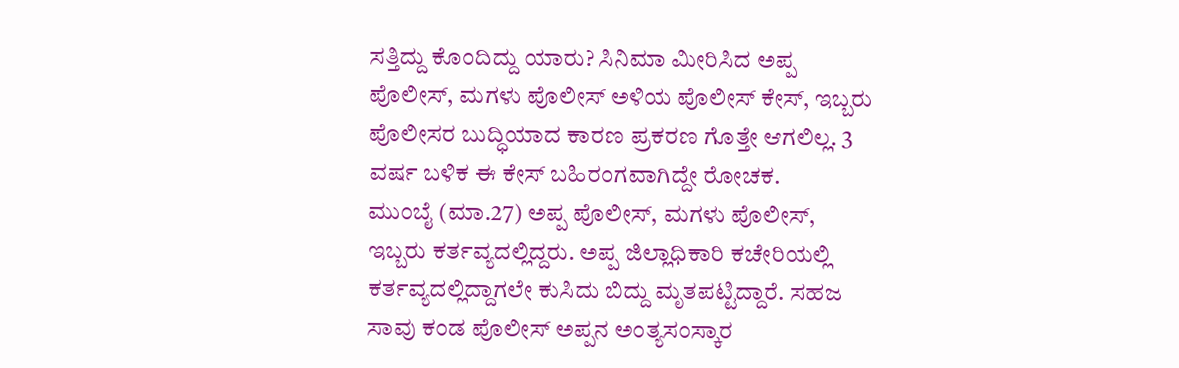ಸತ್ತಿದ್ದು ಕೊಂದಿದ್ದು ಯಾರು? ಸಿನಿಮಾ ಮೀರಿಸಿದ ಅಪ್ಪ ಪೊಲೀಸ್, ಮಗಳು ಪೊಲೀಸ್ ಅಳಿಯ ಪೊಲೀಸ್ ಕೇಸ್, ಇಬ್ಬರು ಪೊಲೀಸರ ಬುದ್ಧಿಯಾದ ಕಾರಣ ಪ್ರಕರಣ ಗೊತ್ತೇ ಆಗಲಿಲ್ಲ. 3 ವರ್ಷ ಬಳಿಕ ಈ ಕೇಸ್ ಬಹಿರಂಗವಾಗಿದ್ದೇ ರೋಚಕ.
ಮುಂಬೈ (ಮಾ.27) ಅಪ್ಪ ಪೊಲೀಸ್, ಮಗಳು ಪೊಲೀಸ್, ಇಬ್ಬರು ಕರ್ತವ್ಯದಲ್ಲಿದ್ದರು. ಅಪ್ಪ ಜಿಲ್ಲಾಧಿಕಾರಿ ಕಚೇರಿಯಲ್ಲಿ ಕರ್ತವ್ಯದಲ್ಲಿದ್ದಾಗಲೇ ಕುಸಿದು ಬಿದ್ದು ಮೃತಪಟ್ಟಿದ್ದಾರೆ. ಸಹಜ ಸಾವು ಕಂಡ ಪೊಲೀಸ್ ಅಪ್ಪನ ಅಂತ್ಯಸಂಸ್ಕಾರ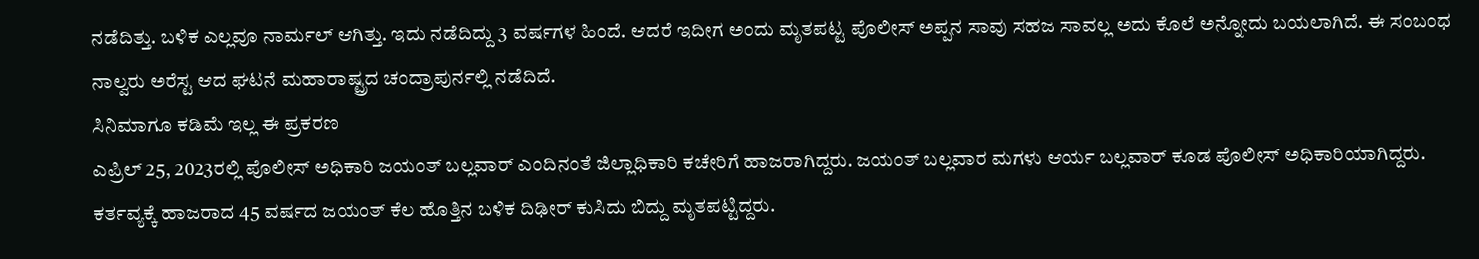ನಡೆದಿತ್ತು. ಬಳಿಕ ಎಲ್ಲವೂ ನಾರ್ಮಲ್ ಆಗಿತ್ತು. ಇದು ನಡೆದಿದ್ದು 3 ವರ್ಷಗಳ ಹಿಂದೆ. ಆದರೆ ಇದೀಗ ಅಂದು ಮೃತಪಟ್ಟ ಪೊಲೀಸ್ ಅಪ್ಪನ ಸಾವು ಸಹಜ ಸಾವಲ್ಲ ಅದು ಕೊಲೆ ಅನ್ನೋದು ಬಯಲಾಗಿದೆ. ಈ ಸಂಬಂಧ ನಾಲ್ವರು ಅರೆಸ್ಟ ಆದ ಘಟನೆ ಮಹಾರಾಷ್ಟ್ರದ ಚಂದ್ರಾಪುರ್ನಲ್ಲಿ ನಡೆದಿದೆ.
ಸಿನಿಮಾಗೂ ಕಡಿಮೆ ಇಲ್ಲ ಈ ಪ್ರಕರಣ
ಎಪ್ರಿಲ್ 25, 2023ರಲ್ಲಿ ಪೊಲೀಸ್ ಅಧಿಕಾರಿ ಜಯಂತ್ ಬಲ್ಲವಾರ್ ಎಂದಿನಂತೆ ಜಿಲ್ಲಾಧಿಕಾರಿ ಕಚೇರಿಗೆ ಹಾಜರಾಗಿದ್ದರು. ಜಯಂತ್ ಬಲ್ಲವಾರ ಮಗಳು ಆರ್ಯ ಬಲ್ಲವಾರ್ ಕೂಡ ಪೊಲೀಸ್ ಅಧಿಕಾರಿಯಾಗಿದ್ದರು. ಕರ್ತವ್ಯಕ್ಕೆ ಹಾಜರಾದ 45 ವರ್ಷದ ಜಯಂತ್ ಕೆಲ ಹೊತ್ತಿನ ಬಳಿಕ ದಿಢೀರ್ ಕುಸಿದು ಬಿದ್ದು ಮೃತಪಟ್ಟಿದ್ದರು.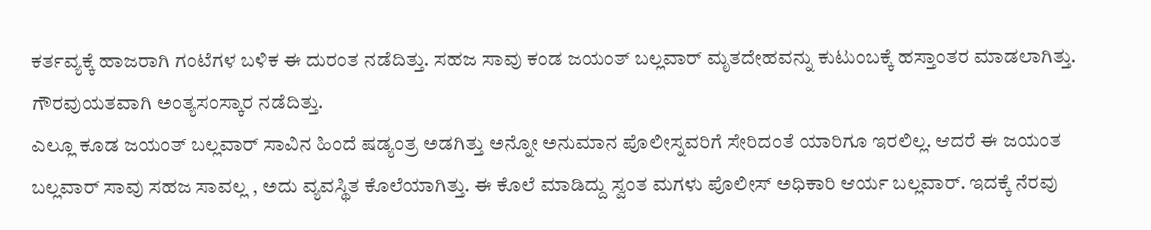ಕರ್ತವ್ಯಕ್ಕೆ ಹಾಜರಾಗಿ ಗಂಟೆಗಳ ಬಳಿಕ ಈ ದುರಂತ ನಡೆದಿತ್ತು. ಸಹಜ ಸಾವು ಕಂಡ ಜಯಂತ್ ಬಲ್ಲವಾರ್ ಮೃತದೇಹವನ್ನು ಕುಟುಂಬಕ್ಕೆ ಹಸ್ತಾಂತರ ಮಾಡಲಾಗಿತ್ತು. ಗೌರವುಯತವಾಗಿ ಅಂತ್ಯಸಂಸ್ಕಾರ ನಡೆದಿತ್ತು.
ಎಲ್ಲೂ ಕೂಡ ಜಯಂತ್ ಬಲ್ಲವಾರ್ ಸಾವಿನ ಹಿಂದೆ ಷಡ್ಯಂತ್ರ ಅಡಗಿತ್ತು ಅನ್ನೋ ಅನುಮಾನ ಪೊಲೀಸ್ನವರಿಗೆ ಸೇರಿದಂತೆ ಯಾರಿಗೂ ಇರಲಿಲ್ಲ. ಆದರೆ ಈ ಜಯಂತ ಬಲ್ಲವಾರ್ ಸಾವು ಸಹಜ ಸಾವಲ್ಲ , ಅದು ವ್ಯವಸ್ಥಿತ ಕೊಲೆಯಾಗಿತ್ತು. ಈ ಕೊಲೆ ಮಾಡಿದ್ದು ಸ್ವಂತ ಮಗಳು ಪೊಲೀಸ್ ಅಧಿಕಾರಿ ಆರ್ಯ ಬಲ್ಲವಾರ್. ಇದಕ್ಕೆ ನೆರವು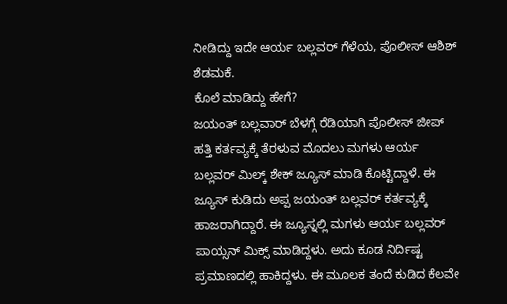ನೀಡಿದ್ದು ಇದೇ ಆರ್ಯ ಬಲ್ಲವರ್ ಗೆಳೆಯ, ಪೊಲೀಸ್ ಆಶಿಶ್ ಶೆಡಮಕೆ.
ಕೊಲೆ ಮಾಡಿದ್ದು ಹೇಗೆ?
ಜಯಂತ್ ಬಲ್ಲವಾರ್ ಬೆಳಗ್ಗೆ ರೆಡಿಯಾಗಿ ಪೊಲೀಸ್ ಜೀಪ್ ಹತ್ತಿ ಕರ್ತವ್ಯಕ್ಕೆ ತೆರಳುವ ಮೊದಲು ಮಗಳು ಆರ್ಯ ಬಲ್ಲವರ್ ಮಿಲ್ಕ್ ಶೇಕ್ ಜ್ಯೂಸ್ ಮಾಡಿ ಕೊಟ್ಟಿದ್ದಾಳೆ. ಈ ಜ್ಯೂಸ್ ಕುಡಿದು ಅಪ್ಪ ಜಯಂತ್ ಬಲ್ಲವರ್ ಕರ್ತವ್ಯಕ್ಕೆ ಹಾಜರಾಗಿದ್ದಾರೆ. ಈ ಜ್ಯೂಸ್ನಲ್ಲಿ ಮಗಳು ಆರ್ಯ ಬಲ್ಲವರ್ ಪಾಯ್ಸನ್ ಮಿಕ್ಸ್ ಮಾಡಿದ್ದಳು. ಅದು ಕೂಡ ನಿರ್ದಿಷ್ಟ ಪ್ರಮಾಣದಲ್ಲಿ ಹಾಕಿದ್ದಳು. ಈ ಮೂಲಕ ತಂದೆ ಕುಡಿದ ಕೆಲವೇ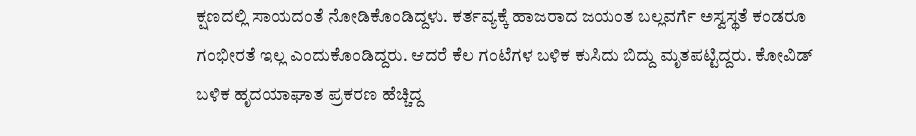ಕ್ಷಣದಲ್ಲಿ ಸಾಯದಂತೆ ನೋಡಿಕೊಂಡಿದ್ದಳು. ಕರ್ತವ್ಯಕ್ಕೆ ಹಾಜರಾದ ಜಯಂತ ಬಲ್ಲವರ್ಗೆ ಅಸ್ವಸ್ಥತೆ ಕಂಡರೂ ಗಂಭೀರತೆ ಇಲ್ಲ ಎಂದುಕೊಂಡಿದ್ದರು. ಆದರೆ ಕೆಲ ಗಂಟೆಗಳ ಬಳಿಕ ಕುಸಿದು ಬಿದ್ದು ಮೃತಪಟ್ಟಿದ್ದರು. ಕೋವಿಡ್ ಬಳಿಕ ಹೃದಯಾಘಾತ ಪ್ರಕರಣ ಹೆಚ್ಚಿದ್ದ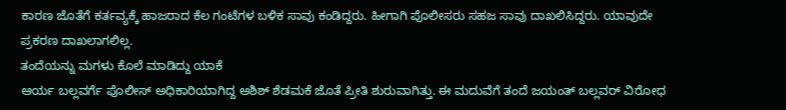ಕಾರಣ ಜೊತೆಗೆ ಕರ್ತವ್ಯಕ್ಕೆ ಹಾಜರಾದ ಕೆಲ ಗಂಟೆಗಳ ಬಳಿಕ ಸಾವು ಕಂಡಿದ್ದರು. ಹೀಗಾಗಿ ಪೊಲೀಸರು ಸಹಜ ಸಾವು ದಾಖಲಿಸಿದ್ದರು. ಯಾವುದೇ ಪ್ರಕರಣ ದಾಖಲಾಗಲಿಲ್ಲ.
ತಂದೆಯನ್ನು ಮಗಳು ಕೊಲೆ ಮಾಡಿದ್ದು ಯಾಕೆ
ಆರ್ಯ ಬಲ್ಲವರ್ಗೆ ಪೊಲೀಸ್ ಅಧಿಕಾರಿಯಾಗಿದ್ದ ಅಶಿಶ್ ಶೆಡಮಕೆ ಜೊತೆ ಪ್ರೀತಿ ಶುರುವಾಗಿತ್ತು. ಈ ಮದುವೆಗೆ ತಂದೆ ಜಯಂತ್ ಬಲ್ಲವರ್ ವಿರೋಧ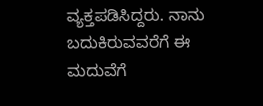ವ್ಯಕ್ತಪಡಿಸಿದ್ದರು. ನಾನು ಬದುಕಿರುವವರೆಗೆ ಈ ಮದುವೆಗೆ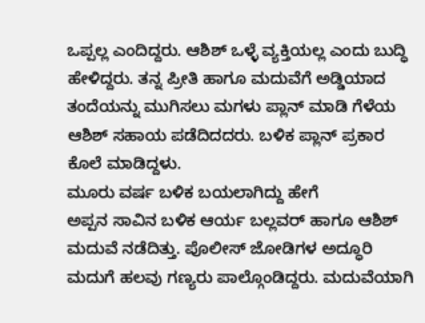ಒಪ್ಪಲ್ಲ ಎಂದಿದ್ದರು. ಆಶಿಶ್ ಒಳ್ಳೆ ವ್ಯಕ್ತಿಯಲ್ಲ ಎಂದು ಬುದ್ಧಿ ಹೇಳಿದ್ದರು. ತನ್ನ ಪ್ರೀತಿ ಹಾಗೂ ಮದುವೆಗೆ ಅಡ್ಡಿಯಾದ ತಂದೆಯನ್ನು ಮುಗಿಸಲು ಮಗಳು ಪ್ಲಾನ್ ಮಾಡಿ ಗೆಳೆಯ ಆಶಿಶ್ ಸಹಾಯ ಪಡೆದಿದದರು. ಬಳಿಕ ಪ್ಲಾನ್ ಪ್ರಕಾರ ಕೊಲೆ ಮಾಡಿದ್ದಳು.
ಮೂರು ವರ್ಷ ಬಳಿಕ ಬಯಲಾಗಿದ್ದು ಹೇಗೆ
ಅಪ್ಪನ ಸಾವಿನ ಬಳಿಕ ಆರ್ಯ ಬಲ್ಲವರ್ ಹಾಗೂ ಆಶಿಶ್ ಮದುವೆ ನಡೆದಿತ್ತು. ಪೊಲೀಸ್ ಜೋಡಿಗಳ ಅದ್ಧೂರಿ ಮದುಗೆ ಹಲವು ಗಣ್ಯರು ಪಾಲ್ಗೊಂಡಿದ್ದರು. ಮದುವೆಯಾಗಿ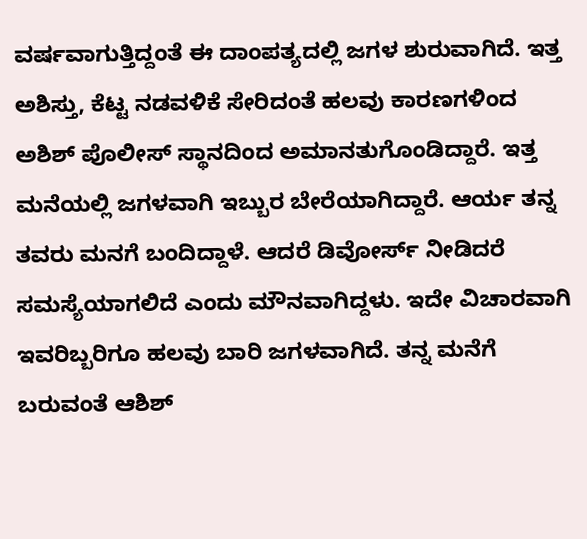ವರ್ಷವಾಗುತ್ತಿದ್ದಂತೆ ಈ ದಾಂಪತ್ಯದಲ್ಲಿ ಜಗಳ ಶುರುವಾಗಿದೆ. ಇತ್ತ ಅಶಿಸ್ತು, ಕೆಟ್ಟ ನಡವಳಿಕೆ ಸೇರಿದಂತೆ ಹಲವು ಕಾರಣಗಳಿಂದ ಅಶಿಶ್ ಪೊಲೀಸ್ ಸ್ಥಾನದಿಂದ ಅಮಾನತುಗೊಂಡಿದ್ದಾರೆ. ಇತ್ತ ಮನೆಯಲ್ಲಿ ಜಗಳವಾಗಿ ಇಬ್ಬುರ ಬೇರೆಯಾಗಿದ್ದಾರೆ. ಆರ್ಯ ತನ್ನ ತವರು ಮನಗೆ ಬಂದಿದ್ದಾಳೆ. ಆದರೆ ಡಿವೋರ್ಸ್ ನೀಡಿದರೆ ಸಮಸ್ಯೆಯಾಗಲಿದೆ ಎಂದು ಮೌನವಾಗಿದ್ದಳು. ಇದೇ ವಿಚಾರವಾಗಿ ಇವರಿಬ್ಬರಿಗೂ ಹಲವು ಬಾರಿ ಜಗಳವಾಗಿದೆ. ತನ್ನ ಮನೆಗೆ ಬರುವಂತೆ ಆಶಿಶ್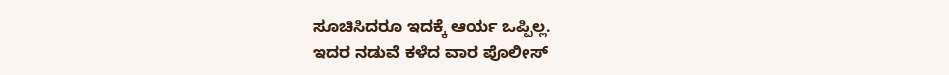ಸೂಚಿಸಿದರೂ ಇದಕ್ಕೆ ಆರ್ಯ ಒಪ್ಪಿಲ್ಲ.
ಇದರ ನಡುವೆ ಕಳೆದ ವಾರ ಪೊಲೀಸ್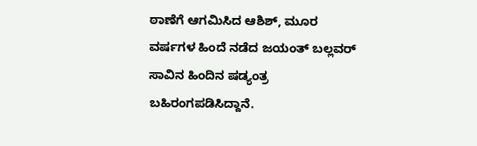ಠಾಣೆಗೆ ಆಗಮಿಸಿದ ಆಶಿಶ್, ಮೂರ ವರ್ಷಗಳ ಹಿಂದೆ ನಡೆದ ಜಯಂತ್ ಬಲ್ಲವರ್ ಸಾವಿನ ಹಿಂದಿನ ಷಡ್ಯಂತ್ರ ಬಹಿರಂಗಪಡಿಸಿದ್ದಾನೆ.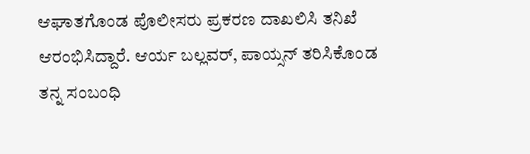ಆಘಾತಗೊಂಡ ಪೊಲೀಸರು ಪ್ರಕರಣ ದಾಖಲಿಸಿ ತನಿಖೆ ಆರಂಭಿಸಿದ್ದಾರೆ. ಆರ್ಯ ಬಲ್ಲವರ್, ಪಾಯ್ಸನ್ ತರಿಸಿಕೊಂಡ ತನ್ನ ಸಂಬಂಧಿ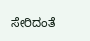ಸೇರಿದಂತೆ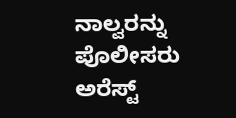ನಾಲ್ವರನ್ನು ಪೊಲೀಸರು ಅರೆಸ್ಟ್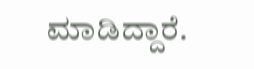ಮಾಡಿದ್ದಾರೆ.